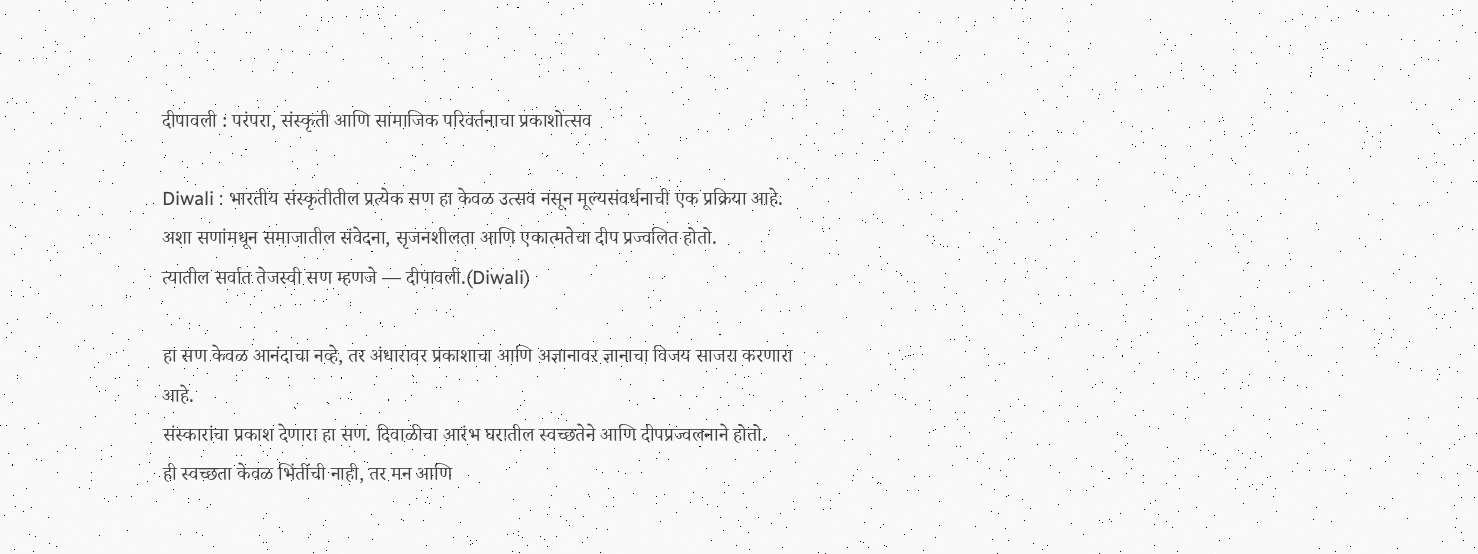दीपावली : परंपरा, संस्कृती आणि सामाजिक परिवर्तनाचा प्रकाशोत्सव

Diwali : भारतीय संस्कृतीतील प्रत्येक सण हा केवळ उत्सव नसून मूल्यसंवर्धनाची एक प्रक्रिया आहे.
अशा सणांमधून समाजातील संवेदना, सृजनशीलता आणि एकात्मतेचा दीप प्रज्वलित होतो.
त्यातील सर्वात तेजस्वी सण म्हणजे — दीपावली.(Diwali)

हा सण केवळ आनंदाचा नव्हे, तर अंधारावर प्रकाशाचा आणि अज्ञानावर ज्ञानाचा विजय साजरा करणारा आहे.
संस्कारांचा प्रकाश देणारा हा सण. दिवाळीचा आरंभ घरातील स्वच्छतेने आणि दीपप्रज्वलनाने होतो.
ही स्वच्छता केवळ भिंतींची नाही, तर मन आणि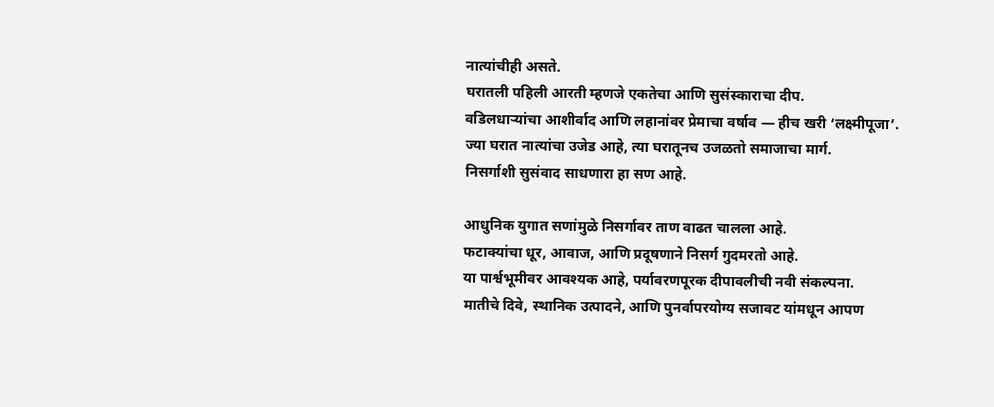नात्यांचीही असते.
घरातली पहिली आरती म्हणजे एकतेचा आणि सुसंस्काराचा दीप.
वडिलधाऱ्यांचा आशीर्वाद आणि लहानांवर प्रेमाचा वर्षाव — हीच खरी ‘लक्ष्मीपूजा’.
ज्या घरात नात्यांचा उजेड आहे, त्या घरातूनच उजळतो समाजाचा मार्ग.
निसर्गाशी सुसंवाद साधणारा हा सण आहे.

आधुनिक युगात सणांमुळे निसर्गावर ताण वाढत चालला आहे.
फटाक्यांचा धूर, आवाज, आणि प्रदूषणाने निसर्ग गुदमरतो आहे.
या पार्श्वभूमीवर आवश्यक आहे, पर्यावरणपूरक दीपावलीची नवी संकल्पना.
मातीचे दिवे, स्थानिक उत्पादने, आणि पुनर्वापरयोग्य सजावट यांमधून आपण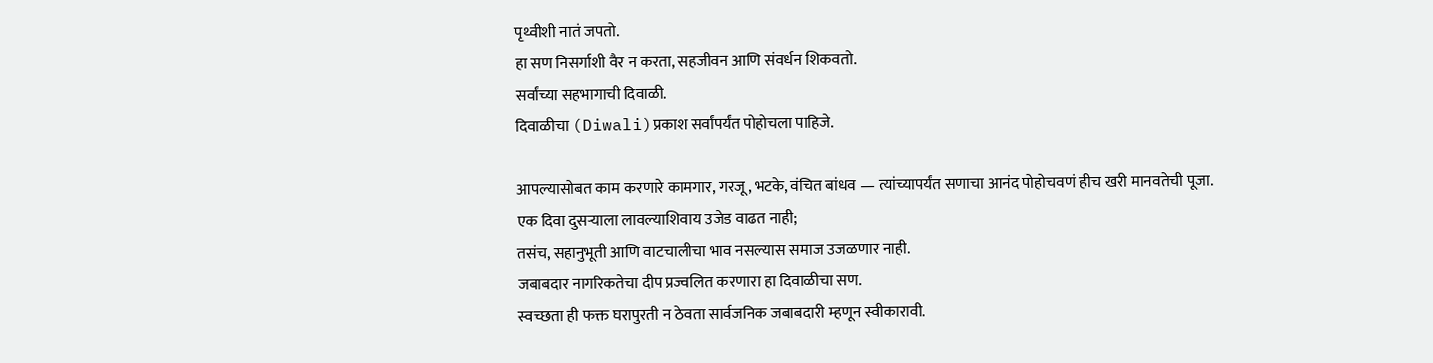पृथ्वीशी नातं जपतो.
हा सण निसर्गाशी वैर न करता, सहजीवन आणि संवर्धन शिकवतो.
सर्वांच्या सहभागाची दिवाळी.
दिवाळीचा (Diwali)प्रकाश सर्वांपर्यंत पोहोचला पाहिजे.

आपल्यासोबत काम करणारे कामगार, गरजू, भटके, वंचित बांधव — त्यांच्यापर्यंत सणाचा आनंद पोहोचवणं हीच खरी मानवतेची पूजा.
एक दिवा दुसऱ्याला लावल्याशिवाय उजेड वाढत नाही;
तसंच, सहानुभूती आणि वाटचालीचा भाव नसल्यास समाज उजळणार नाही.
जबाबदार नागरिकतेचा दीप प्रज्वलित करणारा हा दिवाळीचा सण.
स्वच्छता ही फक्त घरापुरती न ठेवता सार्वजनिक जबाबदारी म्हणून स्वीकारावी.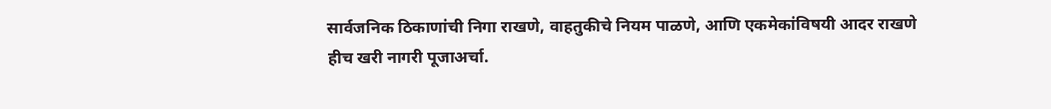सार्वजनिक ठिकाणांची निगा राखणे, वाहतुकीचे नियम पाळणे, आणि एकमेकांविषयी आदर राखणे
हीच खरी नागरी पूजाअर्चा.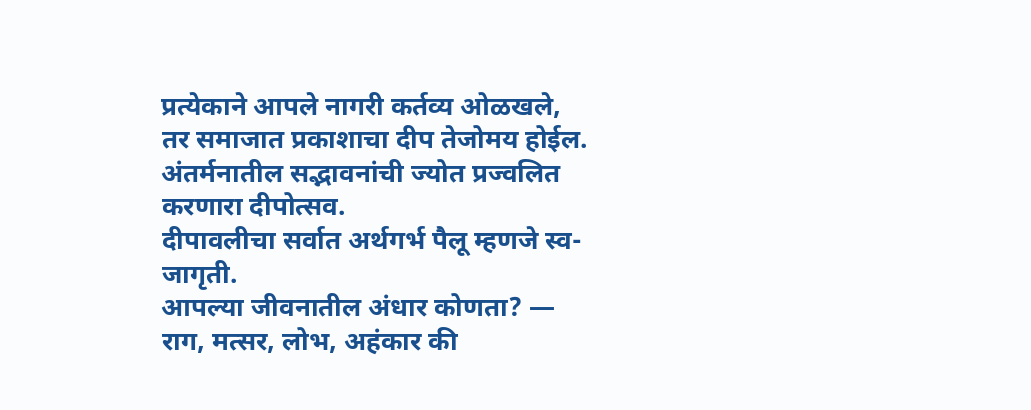प्रत्येकाने आपले नागरी कर्तव्य ओळखले, तर समाजात प्रकाशाचा दीप तेजोमय होईल.
अंतर्मनातील सद्भावनांची ज्योत प्रज्वलित करणारा दीपोत्सव.
दीपावलीचा सर्वात अर्थगर्भ पैलू म्हणजे स्व-जागृती.
आपल्या जीवनातील अंधार कोणता? — राग, मत्सर, लोभ, अहंकार की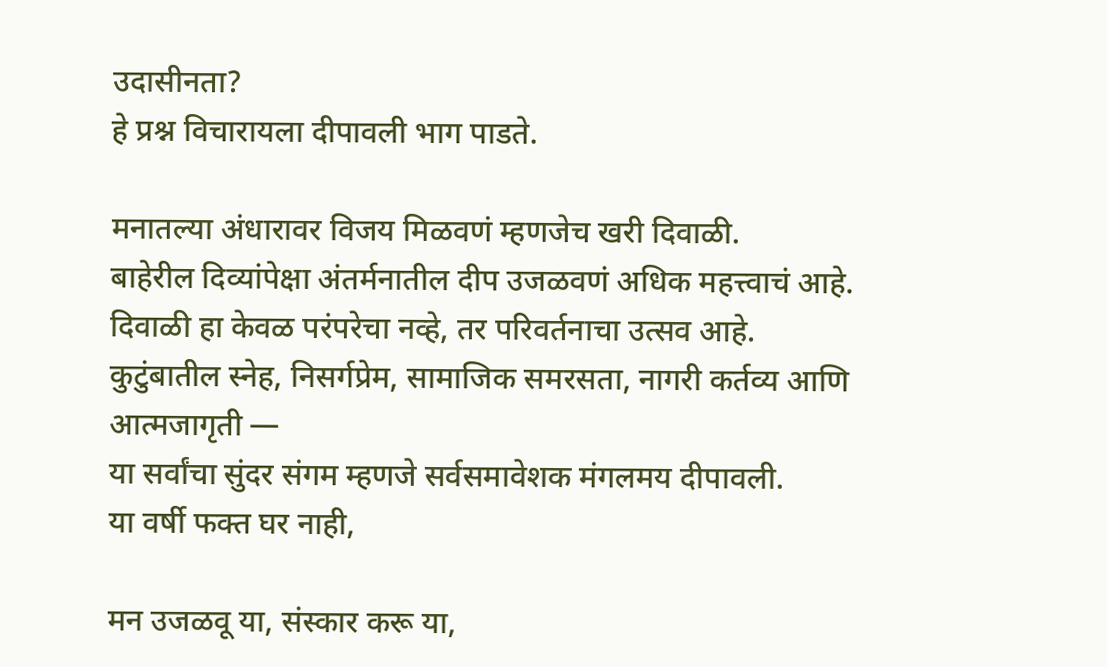उदासीनता?
हे प्रश्न विचारायला दीपावली भाग पाडते.

मनातल्या अंधारावर विजय मिळवणं म्हणजेच खरी दिवाळी.
बाहेरील दिव्यांपेक्षा अंतर्मनातील दीप उजळवणं अधिक महत्त्वाचं आहे.
दिवाळी हा केवळ परंपरेचा नव्हे, तर परिवर्तनाचा उत्सव आहे.
कुटुंबातील स्नेह, निसर्गप्रेम, सामाजिक समरसता, नागरी कर्तव्य आणि आत्मजागृती —
या सर्वांचा सुंदर संगम म्हणजे सर्वसमावेशक मंगलमय दीपावली.
या वर्षी फक्त घर नाही,

मन उजळवू या, संस्कार करू या,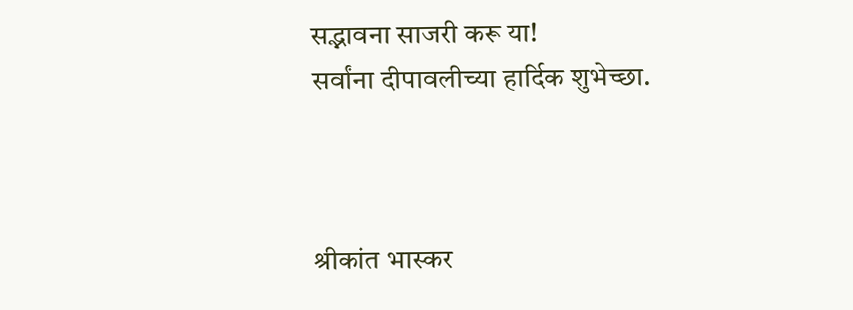सद्भावना साजरी करू या!
सर्वांना दीपावलीच्या हार्दिक शुभेच्छा.



श्रीकांत भास्कर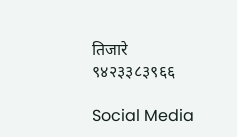तिजारे
९४२३३८३९६६

Social Media